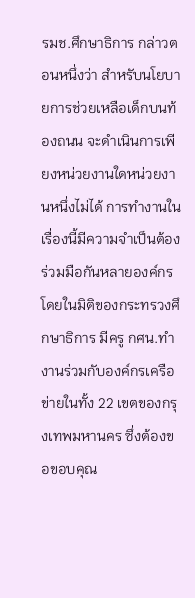รมช.ศึกษาธิการ กล่าวตอนหนึ่งว่า สำหรับนโยบายการช่วยเหลือเด็กบนท้องถนน จะดำเนินการเพียงหน่วยงานใดหน่วยงานหนึ่งไม่ได้ การทำงานในเรื่องนี้มีความจำเป็นต้องร่วมมือกันหลายองค์กร โดยในมิติของกระทรวงศึกษาธิการ มีครู กศน.ทำงานร่วมกับองค์กรเครือข่ายในทั้ง 22 เขตของกรุงเทพมหานคร ซึ่งต้องขอขอบคุณ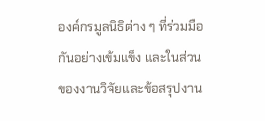องค์กรมูลนิธิต่าง ๆ ที่ร่วมมือกันอย่างเข้มแข็ง และในส่วนของงานวิจัยและข้อสรุปงาน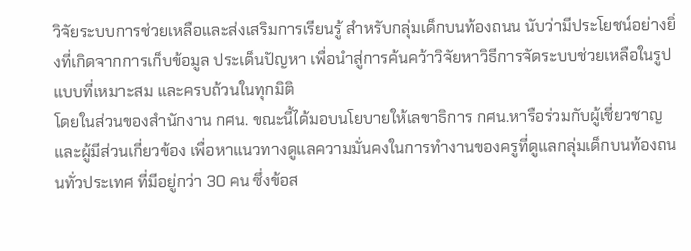วิจัยระบบการช่วยเหลือและส่งเสริมการเรียนรู้ สำหรับกลุ่มเด็กบนท้องถนน นับว่ามีประโยชน์อย่างยิ่งที่เกิดจากการเก็บข้อมูล ประเด็นปัญหา เพื่อนำสู่การค้นคว้าวิจัยหาวิธีการจัดระบบช่วยเหลือในรูปแบบที่เหมาะสม และครบถ้วนในทุกมิติ
โดยในส่วนของสำนักงาน กศน. ขณะนี้ได้มอบนโยบายให้เลขาธิการ กศน.หารือร่วมกับผู้เชี่ยวชาญและผู้มีส่วนเกี่ยวข้อง เพื่อหาแนวทางดูแลความมั่นคงในการทำงานของครูที่ดูแลกลุ่มเด็กบนท้องถนนทั่วประเทศ ที่มีอยู่กว่า 30 คน ซึ่งข้อส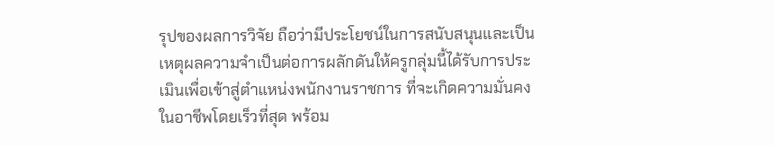รุปของผลการวิจัย ถือว่ามีประโยชน์ในการสนับสนุนและเป็นเหตุผลความจำเป็นต่อการผลักดันให้ครูกลุ่มนี้ได้รับการประเมินเพื่อเข้าสู่ตำแหน่งพนักงานราชการ ที่จะเกิดความมั่นคงในอาชีพโดยเร็วที่สุด พร้อม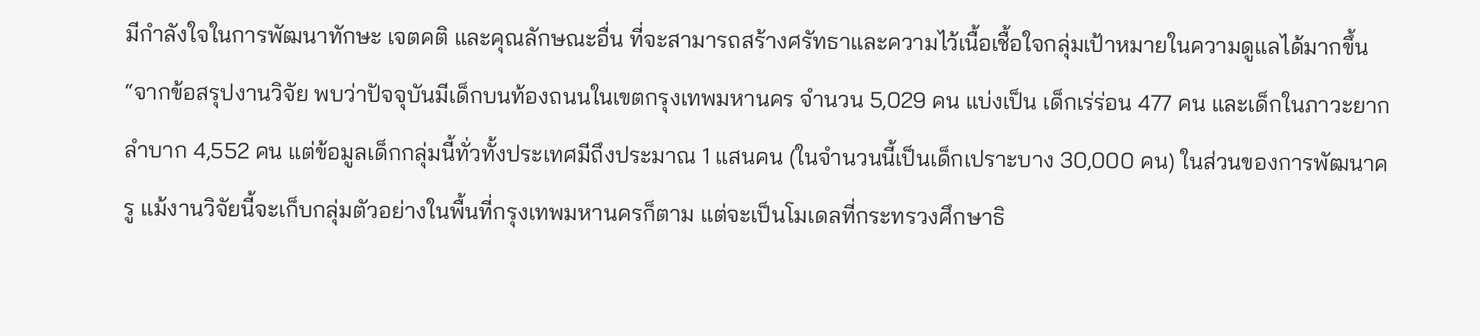มีกำลังใจในการพัฒนาทักษะ เจตคติ และคุณลักษณะอื่น ที่จะสามารถสร้างศรัทธาและความไว้เนื้อเชื้อใจกลุ่มเป้าหมายในความดูแลได้มากขึ้น
“จากข้อสรุปงานวิจัย พบว่าปัจจุบันมีเด็กบนท้องถนนในเขตกรุงเทพมหานคร จำนวน 5,029 คน แบ่งเป็น เด็กเร่ร่อน 477 คน และเด็กในภาวะยากลำบาก 4,552 คน แต่ข้อมูลเด็กกลุ่มนี้ทั่วทั้งประเทศมีถึงประมาณ 1 แสนคน (ในจำนวนนี้เป็นเด็กเปราะบาง 30,000 คน) ในส่วนของการพัฒนาครู แม้งานวิจัยนี้จะเก็บกลุ่มตัวอย่างในพื้นที่กรุงเทพมหานครก็ตาม แต่จะเป็นโมเดลที่กระทรวงศึกษาธิ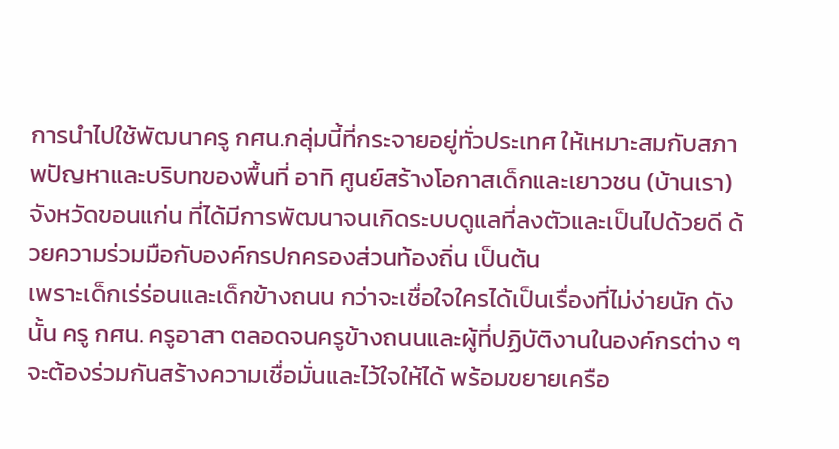การนำไปใช้พัฒนาครู กศน.กลุ่มนี้ที่กระจายอยู่ทั่วประเทศ ให้เหมาะสมกับสภาพปัญหาและบริบทของพื้นที่ อาทิ ศูนย์สร้างโอกาสเด็กและเยาวชน (บ้านเรา) จังหวัดขอนแก่น ที่ได้มีการพัฒนาจนเกิดระบบดูแลที่ลงตัวและเป็นไปด้วยดี ด้วยความร่วมมือกับองค์กรปกครองส่วนท้องถิ่น เป็นต้น
เพราะเด็กเร่ร่อนและเด็กข้างถนน กว่าจะเชื่อใจใครได้เป็นเรื่องที่ไม่ง่ายนัก ดังนั้น ครู กศน. ครูอาสา ตลอดจนครูข้างถนนและผู้ที่ปฏิบัติงานในองค์กรต่าง ๆ จะต้องร่วมกันสร้างความเชื่อมั่นและไว้ใจให้ได้ พร้อมขยายเครือ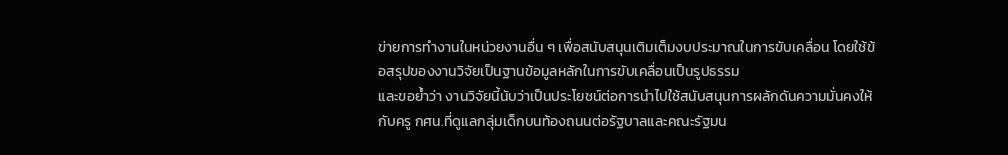ข่ายการทำงานในหน่วยงานอื่น ๆ เพื่อสนับสนุนเติมเต็มงบประมาณในการขับเคลื่อน โดยใช้ข้อสรุปของงานวิจัยเป็นฐานข้อมูลหลักในการขับเคลื่อนเป็นรูปธรรม
และขอย้ำว่า งานวิจัยนี้นับว่าเป็นประโยชน์ต่อการนำไปใช้สนับสนุนการผลักดันความมั่นคงให้กับครู กศน.ที่ดูแลกลุ่มเด็กบนท้องถนนต่อรัฐบาลและคณะรัฐมน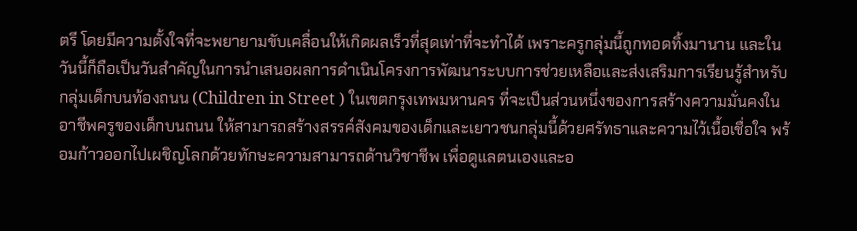ตรี โดยมีความตั้งใจที่จะพยายามขับเคลื่อนให้เกิดผลเร็วที่สุดเท่าที่จะทำได้ เพราะครูกลุ่มนี้ถูกทอดทิ้งมานาน และในวันนี้ก็ถือเป็นวันสำคัญในการนำเสนอผลการดำเนินโครงการพัฒนาระบบการช่วยเหลือและส่งเสริมการเรียนรู้สำหรับกลุ่มเด็กบนท้องถนน (Children in Street ) ในเขตกรุงเทพมหานคร ที่จะเป็นส่วนหนึ่งของการสร้างความมั่นคงในอาชีพครูของเด็กบนถนน ให้สามารถสร้างสรรค์สังคมของเด็กและเยาวชนกลุ่มนี้ด้วยศรัทธาและความไว้เนื้อเชื่อใจ พร้อมก้าวออกไปเผชิญโลกด้วยทักษะความสามารถด้านวิชาชีพ เพื่อดูแลตนเองและอ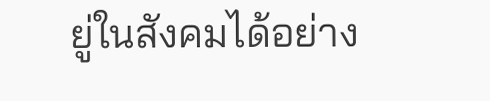ยู่ในสังคมได้อย่าง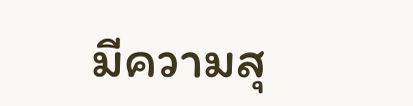มีความสุ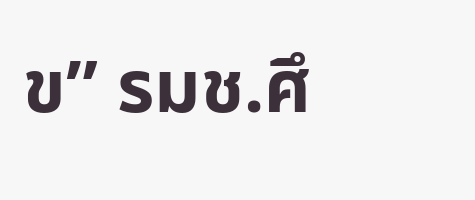ข” รมช.ศึ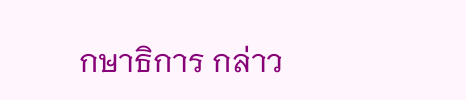กษาธิการ กล่าว